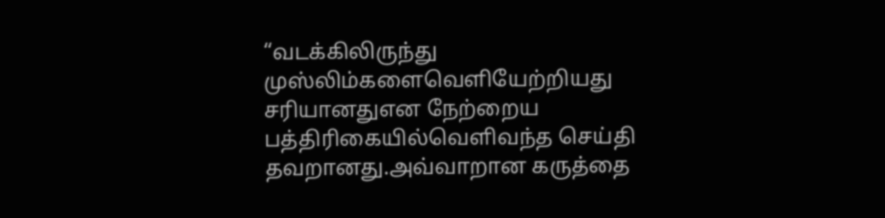“வடக்கிலிருந்து முஸ்லிம்களைவெளியேற்றியது சரியானதுஎன நேற்றைய பத்திரிகையில்வெளிவந்த செய்தி தவறானது.அவ்வாறான கருத்தை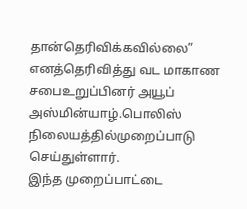தான்தெரிவிக்கவில்லை” எனத்தெரிவித்து வட மாகாண சபைஉறுப்பினர் அயூப் அஸ்மின்யாழ்.பொலிஸ் நிலையத்தில்முறைப்பாடு செய்துள்ளார்.
இந்த முறைப்பாட்டை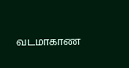வடமாகாண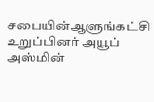சபையின்ஆளுங்கட்சி உறுப்பினர் அயூப் அஸ்மின்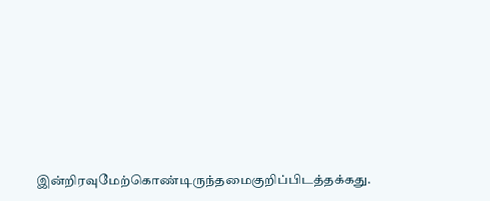இன்றிரவுமேற்கொண்டிருந்தமைகுறிப்பிடத்தக்கது.